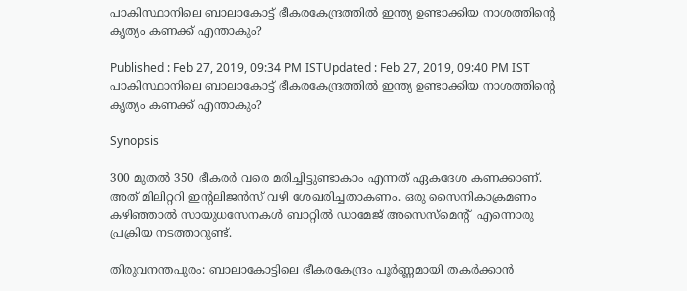പാകിസ്ഥാനിലെ ബാലാകോട്ട് ഭീകരകേന്ദ്രത്തിൽ ഇന്ത്യ ഉണ്ടാക്കിയ നാശത്തിന്‍റെ കൃത്യം കണക്ക് എന്താകും?

Published : Feb 27, 2019, 09:34 PM ISTUpdated : Feb 27, 2019, 09:40 PM IST
പാകിസ്ഥാനിലെ ബാലാകോട്ട് ഭീകരകേന്ദ്രത്തിൽ ഇന്ത്യ ഉണ്ടാക്കിയ നാശത്തിന്‍റെ കൃത്യം കണക്ക് എന്താകും?

Synopsis

300 മുതൽ 350 ഭീകരർ വരെ മരിച്ചിട്ടുണ്ടാകാം എന്നത് ഏകദേശ കണക്കാണ്. അത് മിലിറ്ററി ഇന്‍റലിജൻസ് വഴി ശേഖരിച്ചതാകണം. ഒരു സൈനികാക്രമണം കഴിഞ്ഞാൽ സായുധസേനകൾ ബാറ്റിൽ ഡാമേജ് അസെസ്മെന്‍റ്  എന്നൊരു പ്രക്രിയ നടത്താറുണ്ട്.

തിരുവനന്തപുരം: ബാലാകോട്ടിലെ ഭീകരകേന്ദ്രം പൂർണ്ണമായി തകർക്കാൻ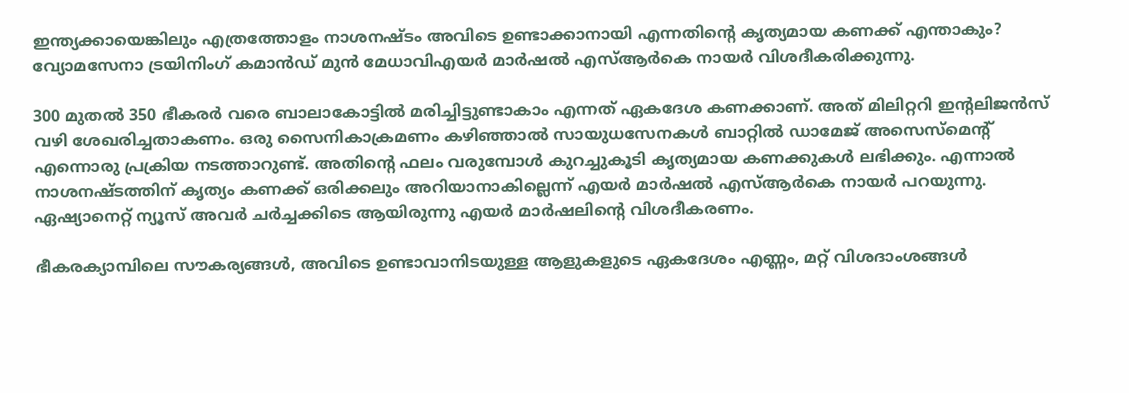ഇന്ത്യക്കായെങ്കിലും എത്രത്തോളം നാശനഷ്ടം അവിടെ ഉണ്ടാക്കാനായി എന്നതിന്‍റെ കൃത്യമായ കണക്ക് എന്താകും? വ്യോമസേനാ ട്രയിനിംഗ് കമാൻഡ് മുൻ മേധാവിഎയർ മാർഷൽ എസ്ആർകെ നായർ വിശദീകരിക്കുന്നു.

300 മുതൽ 350 ഭീകരർ വരെ ബാലാകോട്ടിൽ മരിച്ചിട്ടുണ്ടാകാം എന്നത് ഏകദേശ കണക്കാണ്. അത് മിലിറ്ററി ഇന്‍റലിജൻസ് വഴി ശേഖരിച്ചതാകണം. ഒരു സൈനികാക്രമണം കഴിഞ്ഞാൽ സായുധസേനകൾ ബാറ്റിൽ ഡാമേജ് അസെസ്മെന്‍റ്  എന്നൊരു പ്രക്രിയ നടത്താറുണ്ട്. അതിന്‍റെ ഫലം വരുമ്പോൾ കുറച്ചുകൂടി കൃത്യമായ കണക്കുകൾ ലഭിക്കും. എന്നാൽ നാശനഷ്ടത്തിന് കൃത്യം കണക്ക് ഒരിക്കലും അറിയാനാകില്ലെന്ന് എയർ മാർഷൽ എസ്ആർകെ നായർ പറയുന്നു. ഏഷ്യാനെറ്റ് ന്യൂസ് അവർ ചർച്ചക്കിടെ ആയിരുന്നു എയർ മാർഷലിന്‍റെ വിശദീകരണം.

ഭീകരക്യാമ്പിലെ സൗകര്യങ്ങൾ, അവിടെ ഉണ്ടാവാനിടയുള്ള ആളുകളുടെ ഏകദേശം എണ്ണം, മറ്റ് വിശദാംശങ്ങൾ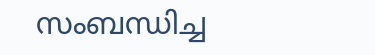സംബന്ധിച്ച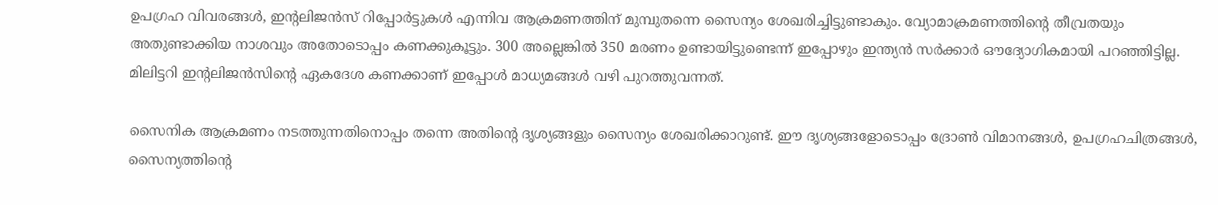ഉപഗ്രഹ വിവരങ്ങൾ, ഇന്‍റലിജൻസ് റിപ്പോർട്ടുകൾ എന്നിവ ആക്രമണത്തിന് മുമ്പുതന്നെ സൈന്യം ശേഖരിച്ചിട്ടുണ്ടാകും. വ്യോമാക്രമണത്തിന്‍റെ തീവ്രതയും അതുണ്ടാക്കിയ നാശവും അതോടൊപ്പം കണക്കുകൂട്ടും. 300 അല്ലെങ്കിൽ 350 മരണം ഉണ്ടായിട്ടുണ്ടെന്ന് ഇപ്പോഴും ഇന്ത്യൻ സർക്കാർ ഔദ്യോഗികമായി പറഞ്ഞിട്ടില്ല. മിലിട്ടറി ഇന്‍റലിജൻസിന്‍റെ ഏകദേശ കണക്കാണ് ഇപ്പോൾ മാധ്യമങ്ങൾ വഴി പുറത്തുവന്നത്.

സൈനിക ആക്രമണം നടത്തുന്നതിനൊപ്പം തന്നെ അതിന്‍റെ ദൃശ്യങ്ങളും സൈന്യം ശേഖരിക്കാറുണ്ട്. ഈ ദൃശ്യങ്ങളോടൊപ്പം ദ്രോൺ വിമാനങ്ങൾ, ഉപഗ്രഹചിത്രങ്ങൾ, സൈന്യത്തിന്‍റെ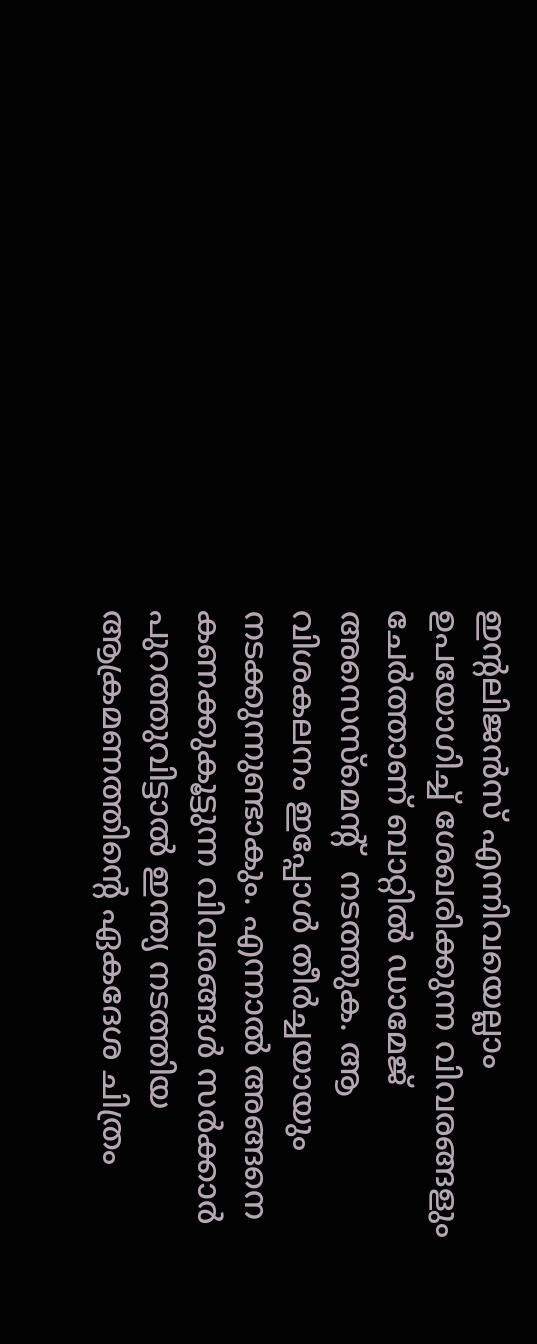ഇന്‍റലിജൻസ് എന്നിവയെല്ലാം ഉപയോഗിച്ച് ശേഖരിക്കുന്ന വിവരങ്ങളും ചേർത്താണ് ബാറ്റിൽ ഡാമേജ് അസെസ്മെന്‍റ്  നടത്തുക. ആ വിശകലനം ഇപ്പോൾ തീർച്ചയായും നടക്കുന്നുണ്ടാകും. എന്നാൽ അങ്ങനെ കണക്കുകൂട്ടുന്ന വിവരങ്ങൾ സർക്കാർ പുറത്തുവിട്ടാൽ ഇന്ത്യ നടത്തിയ ആക്രമണത്തിന്‍റെ ഏകദേശ ചിത്രം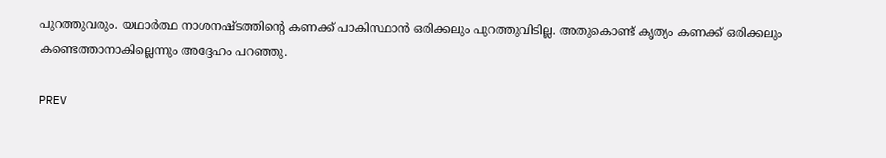പുറത്തുവരും. യഥാർത്ഥ നാശനഷ്ടത്തിന്‍റെ കണക്ക് പാകിസ്ഥാൻ ഒരിക്കലും പുറത്തുവിടില്ല. അതുകൊണ്ട് കൃത്യം കണക്ക് ഒരിക്കലും കണ്ടെത്താനാകില്ലെന്നും അദ്ദേഹം പറഞ്ഞു.

PREV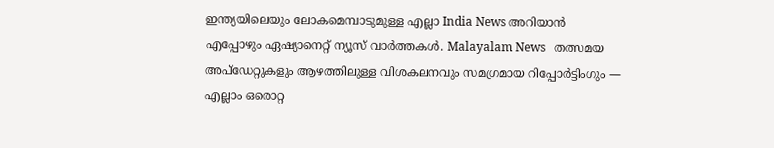ഇന്ത്യയിലെയും ലോകമെമ്പാടുമുള്ള എല്ലാ India News അറിയാൻ എപ്പോഴും ഏഷ്യാനെറ്റ് ന്യൂസ് വാർത്തകൾ. Malayalam News   തത്സമയ അപ്‌ഡേറ്റുകളും ആഴത്തിലുള്ള വിശകലനവും സമഗ്രമായ റിപ്പോർട്ടിംഗും — എല്ലാം ഒരൊറ്റ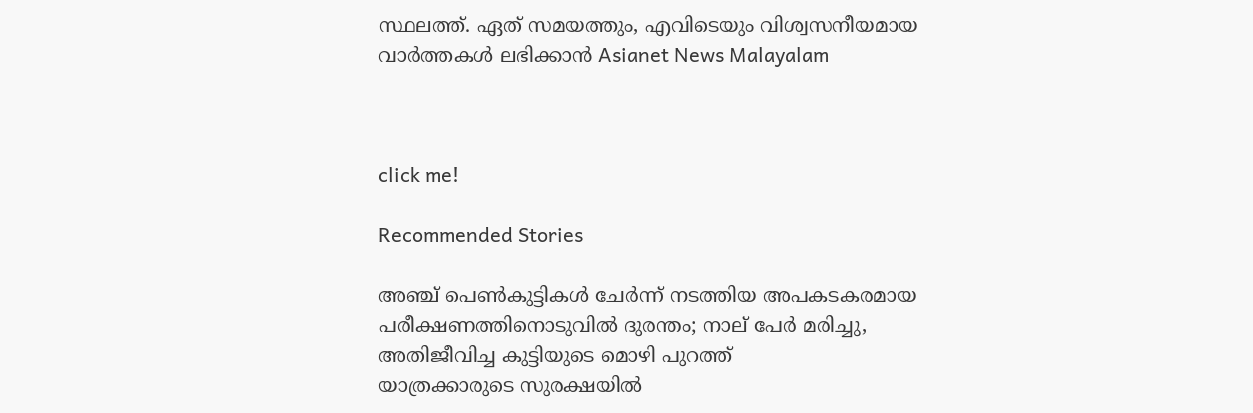സ്ഥലത്ത്. ഏത് സമയത്തും, എവിടെയും വിശ്വസനീയമായ വാർത്തകൾ ലഭിക്കാൻ Asianet News Malayalam



click me!

Recommended Stories

അഞ്ച് പെൺകുട്ടികൾ ചേർന്ന് നടത്തിയ അപകടകരമായ പരീക്ഷണത്തിനൊടുവിൽ ദുരന്തം; നാല് പേർ മരിച്ചു, അതിജീവിച്ച കുട്ടിയുടെ മൊഴി പുറത്ത്
യാത്രക്കാരുടെ സുരക്ഷയിൽ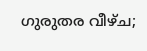ഗുരുതര വീഴ്ച;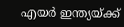എയർ ഇന്ത്യയ്ക്ക്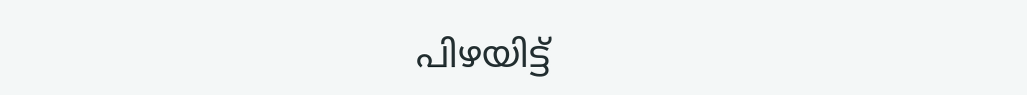പിഴയിട്ട്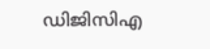ഡിജിസിഎ